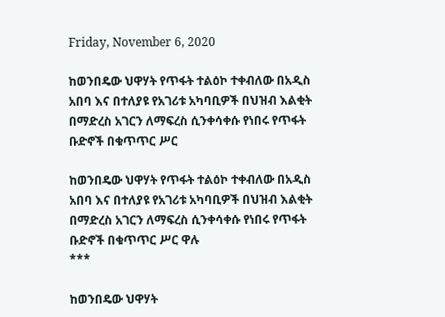Friday, November 6, 2020

ከወንበዴው ህዋሃት የጥፋት ተልዕኮ ተቀብለው በአዲስ አበባ እና በተለያዩ የአገሪቱ አካባቢዎች በህዝብ እልቂት በማድረስ አገርን ለማፍረስ ሲንቀሳቀሱ የነበሩ የጥፋት ቡድኖች በቁጥጥር ሥር

ከወንበዴው ህዋሃት የጥፋት ተልዕኮ ተቀብለው በአዲስ አበባ እና በተለያዩ የአገሪቱ አካባቢዎች በህዝብ እልቂት በማድረስ አገርን ለማፍረስ ሲንቀሳቀሱ የነበሩ የጥፋት ቡድኖች በቁጥጥር ሥር ዋሉ
***

ከወንበዴው ህዋሃት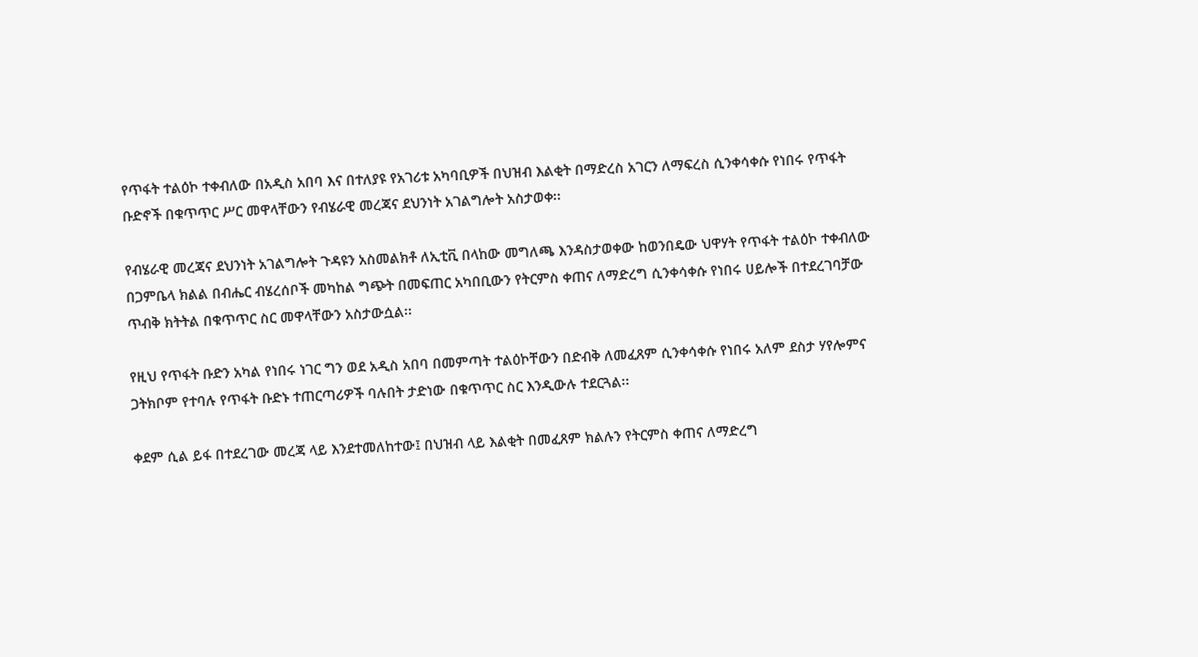የጥፋት ተልዕኮ ተቀብለው በአዲስ አበባ እና በተለያዩ የአገሪቱ አካባቢዎች በህዝብ እልቂት በማድረስ አገርን ለማፍረስ ሲንቀሳቀሱ የነበሩ የጥፋት ቡድኖች በቁጥጥር ሥር መዋላቸውን የብሄራዊ መረጃና ደህንነት አገልግሎት አስታወቀ፡፡

የብሄራዊ መረጃና ደህንነት አገልግሎት ጉዳዩን አስመልክቶ ለኢቲቪ በላከው መግለጫ እንዳስታወቀው ከወንበዴው ህዋሃት የጥፋት ተልዕኮ ተቀብለው በጋምቤላ ክልል በብሔር ብሄረሰቦች መካከል ግጭት በመፍጠር አካበቢውን የትርምስ ቀጠና ለማድረግ ሲንቀሳቀሱ የነበሩ ሀይሎች በተደረገባቻው ጥብቅ ክትትል በቁጥጥር ስር መዋላቸውን አስታውሷል፡፡

የዚህ የጥፋት ቡድን አካል የነበሩ ነገር ግን ወደ አዲስ አበባ በመምጣት ተልዕኮቸውን በድብቅ ለመፈጸም ሲንቀሳቀሱ የነበሩ አለም ደስታ ሃየሎምና ጋትክቦም የተባሉ የጥፋት ቡድኑ ተጠርጣሪዎች ባሉበት ታድነው በቁጥጥር ስር እንዲውሉ ተደርጓል፡፡

ቀደም ሲል ይፋ በተደረገው መረጃ ላይ እንደተመለከተው፤ በህዝብ ላይ እልቂት በመፈጸም ክልሉን የትርምስ ቀጠና ለማድረግ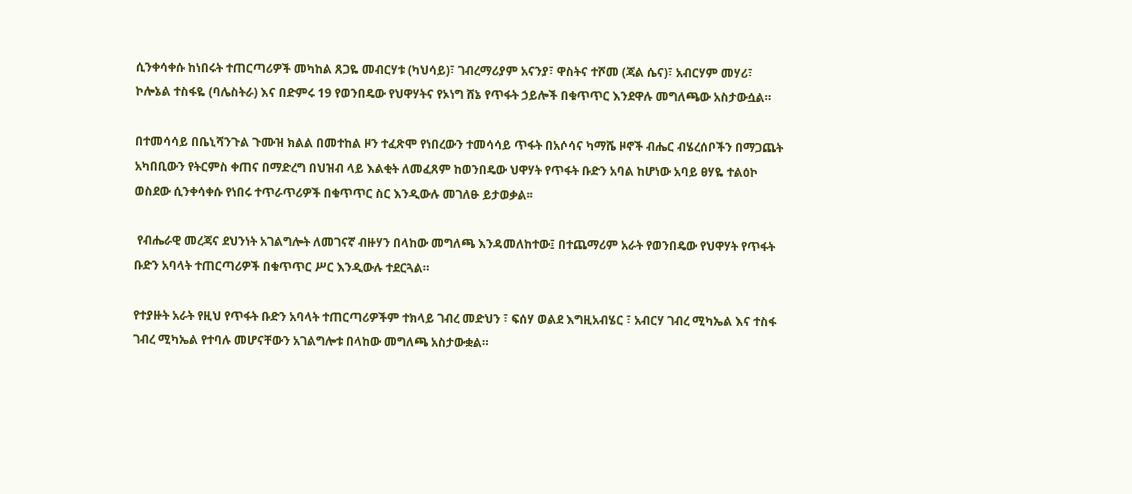ሲንቀሳቀሱ ከነበሩት ተጠርጣሪዎች መካከል ጸጋዬ መብርሃቱ (ካህሳይ)፣ ገብረማሪያም አናንያ፣ ዋስትና ተሾመ (ጃል ሴና)፣ አብርሃም መሃሪ፣ ኮሎኔል ተስፋዬ (ባሌስትራ) እና በድምሩ 19 የወንበዴው የህዋሃትና የኦነግ ሸኔ የጥፋት ኃይሎች በቁጥጥር እንደዋሉ መግለጫው አስታውሷል።

በተመሳሳይ በቤኒሻንጉል ጉሙዝ ክልል በመተከል ዞን ተፈጽሞ የነበረውን ተመሳሳይ ጥፋት በአሶሳና ካማሼ ዞኖች ብሔር ብሄረሰቦችን በማጋጨት አካበቢውን የትርምስ ቀጠና በማድረግ በህዝብ ላይ እልቂት ለመፈጸም ከወንበዴው ህዋሃት የጥፋት ቡድን አባል ከሆነው አባይ ፀሃዬ ተልዕኮ ወስደው ሲንቀሳቀሱ የነበሩ ተጥራጥሪዎች በቁጥጥር ስር እንዲውሉ መገለፁ ይታወቃል፡፡

 የብሔራዊ መረጃና ደህንነት አገልግሎት ለመገናኛ ብዙሃን በላከው መግለጫ እንዳመለከተው፤ በተጨማሪም አራት የወንበዴው የህዋሃት የጥፋት ቡድን አባላት ተጠርጣሪዎች በቁጥጥር ሥር እንዲውሉ ተደርጓል።

የተያዙት አራት የዚህ የጥፋት ቡድን አባላት ተጠርጣሪዎችም ተክላይ ገብረ መድህን ፣ ፍሰሃ ወልደ እግዚአብሄር ፣ አብርሃ ገብረ ሚካኤል እና ተስፋ ገብረ ሚካኤል የተባሉ መሆናቸውን አገልግሎቱ በላከው መግለጫ አስታውቋል።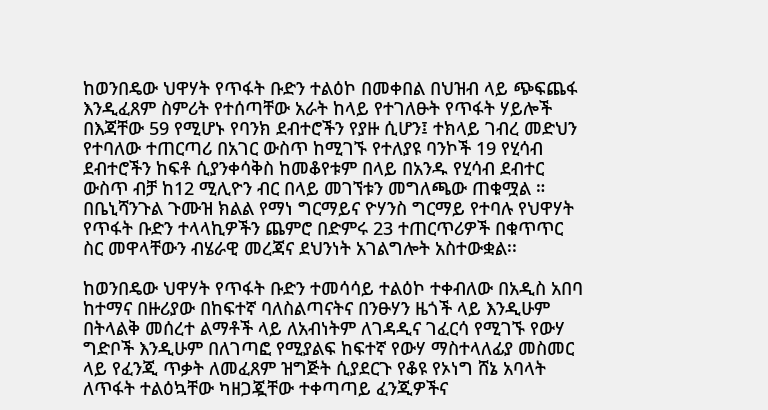ከወንበዴው ህዋሃት የጥፋት ቡድን ተልዕኮ በመቀበል በህዝብ ላይ ጭፍጨፋ እንዲፈጸም ስምሪት የተሰጣቸው አራት ከላይ የተገለፁት የጥፋት ሃይሎች በእጃቸው 59 የሚሆኑ የባንክ ደብተሮችን የያዙ ሲሆን፤ ተክላይ ገብረ መድህን የተባለው ተጠርጣሪ በአገር ውስጥ ከሚገኙ የተለያዩ ባንኮች 19 የሂሳብ ደብተሮችን ከፍቶ ሲያንቀሳቅስ ከመቆየቱም በላይ በአንዱ የሂሳብ ደብተር ውስጥ ብቻ ከ12 ሚሊዮን ብር በላይ መገኘቱን መግለጫው ጠቁሟል ። በቤኒሻንጉል ጉሙዝ ክልል የማነ ግርማይና ዮሃንስ ግርማይ የተባሉ የህዋሃት የጥፋት ቡድን ተላላኪዎችን ጨምሮ በድምሩ 23 ተጠርጥሪዎች በቁጥጥር ስር መዋላቸውን ብሄራዊ መረጃና ደህንነት አገልግሎት አስተውቋል፡፡

ከወንበዴው ህዋሃት የጥፋት ቡድን ተመሳሳይ ተልዕኮ ተቀብለው በአዲስ አበባ ከተማና በዙሪያው በከፍተኛ ባለስልጣናትና በንፁሃን ዜጎች ላይ እንዲሁም በትላልቅ መሰረተ ልማቶች ላይ ለአብነትም ለገዳዲና ገፈርሳ የሚገኙ የውሃ ግድቦች እንዲሁም በለገጣፎ የሚያልፍ ከፍተኛ የውሃ ማስተላለፊያ መስመር ላይ የፈንጂ ጥቃት ለመፈጸም ዝግጅት ሲያደርጉ የቆዩ የኦነግ ሸኔ አባላት ለጥፋት ተልዕኳቸው ካዘጋጇቸው ተቀጣጣይ ፈንጂዎችና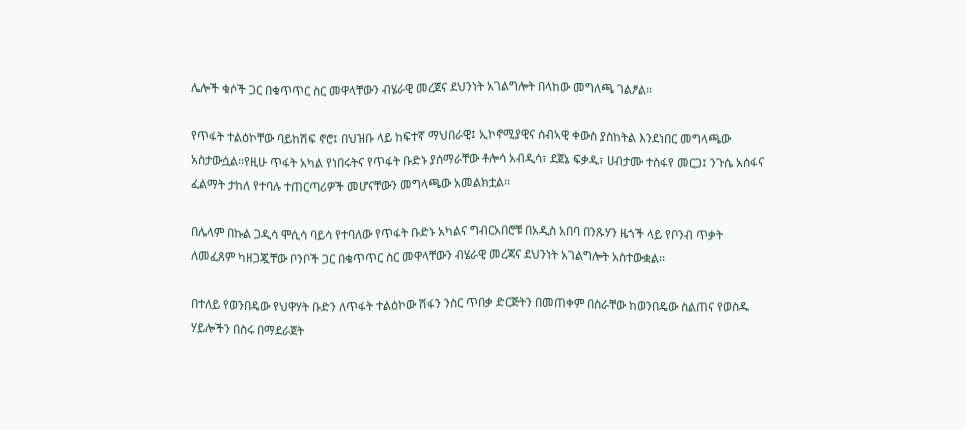ሌሎች ቁሶች ጋር በቁጥጥር ስር መዋላቸውን ብሄራዊ መረጀና ደህንነት አገልግሎት በላከው መግለጫ ገልፆል፡፡

የጥፋት ተልዕኮቸው ባይከሽፍ ኖሮ፤ በህዝቡ ላይ ከፍተኛ ማህበራዊ፤ ኢኮኖሚያዊና ሰብኣዊ ቀውስ ያስከትል እንደነበር መግላጫው አስታውሷል፡፡የዚሁ ጥፋት አካል የነበሩትና የጥፋት ቡድኑ ያሰማራቸው ቶሎሳ አብዲሳ፣ ደጀኔ ፍቃዱ፣ ሀብታሙ ተስፋየ መርጋ፤ ንጉሴ አሰፋና ፈልማት ታከለ የተባሉ ተጠርጣሪዎች መሆናቸውን መግላጫው አመልክቷል፡፡

በሌላም በኩል ጋዲሳ ሞሲሳ ባይሳ የተባለው የጥፋት ቡድኑ አካልና ግብርአበሮቹ በአዲስ አበባ በንጹሃን ዜጎች ላይ የቦንብ ጥቃት ለመፈጸም ካዘጋጇቸው ቦንቦች ጋር በቁጥጥር ስር መዋላቸውን ብሄራዊ መረጃና ደህንነት አገልግሎት አስተውቋል፡፡

በተለይ የወንበዴው የህዋሃት ቡድን ለጥፋት ተልዕኮው ሽፋን ንስር ጥበቃ ድርጅትን በመጠቀም በስራቸው ከወንበዴው ስልጠና የወስዱ ሃይሎችን በስሩ በማደራጀት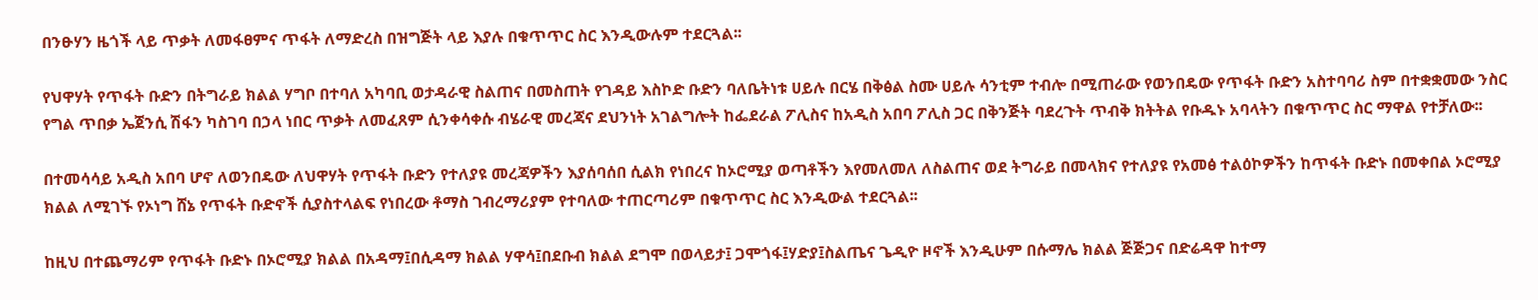በንፁሃን ዜጎች ላይ ጥቃት ለመፋፀምና ጥፋት ለማድረስ በዝግጅት ላይ እያሉ በቁጥጥር ስር እንዲውሉም ተደርጓል፡፡

የህዋሃት የጥፋት ቡድን በትግራይ ክልል ሃግቦ በተባለ አካባቢ ወታዳራዊ ስልጠና በመስጠት የገዳይ እስኮድ ቡድን ባለቤትነቱ ሀይሉ በርሄ በቅፅል ስሙ ሀይሉ ሳንቲም ተብሎ በሚጠራው የወንበዴው የጥፋት ቡድን አስተባባሪ ስም በተቋቋመው ንስር የግል ጥበቃ ኤጀንሲ ሽፋን ካስገባ በኃላ ነበር ጥቃት ለመፈጸም ሲንቀሳቀሱ ብሄራዊ መረጃና ደህንነት አገልግሎት ከፌደራል ፖሊስና ከአዲስ አበባ ፖሊስ ጋር በቅንጅት ባደረጉት ጥብቅ ክትትል የቡዱኑ አባላትን በቁጥጥር ስር ማዋል የተቻለው፡፡

በተመሳሳይ አዲስ አበባ ሆኖ ለወንበዴው ለህዋሃት የጥፋት ቡድን የተለያዩ መረጃዎችን እያሰባሰበ ሲልክ የነበረና ከኦሮሚያ ወጣቶችን እየመለመለ ለስልጠና ወደ ትግራይ በመላክና የተለያዩ የአመፅ ተልዕኮዎችን ከጥፋት ቡድኑ በመቀበል ኦሮሚያ ክልል ለሚገኙ የኦነግ ሸኔ የጥፋት ቡድኖች ሲያስተላልፍ የነበረው ቶማስ ገብረማሪያም የተባለው ተጠርጣሪም በቁጥጥር ስር እንዲውል ተደርጓል፡፡

ከዚህ በተጨማሪም የጥፋት ቡድኑ በኦሮሚያ ክልል በአዳማ፤በሲዳማ ክልል ሃዋሳ፤በደቡብ ክልል ደግሞ በወላይታ፤ ጋሞጎፋ፤ሃድያ፤ስልጤና ጌዲዮ ዞኖች እንዲሁም በሱማሌ ክልል ጅጅጋና በድሬዳዋ ከተማ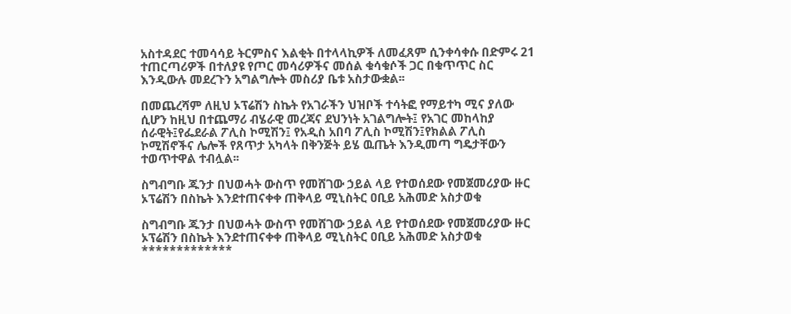አስተዳደር ተመሳሳይ ትርምስና እልቂት በተላላኪዎች ለመፈጸም ሲንቀሳቀሱ በድምሩ 21 ተጠርጣሪዎች በተለያዩ የጦር መሳሪዎችና መሰል ቁሳቁሶች ጋር በቁጥጥር ስር እንዲውሉ መደረጉን አግልግሎት መስሪያ ቤቱ አስታውቋል፡፡

በመጨረሻም ለዚህ ኦፕሬሽን ስኬት የአገራችን ህዝቦች ተሳትፎ የማይተካ ሚና ያለው ሲሆን ከዚህ በተጨማሪ ብሄራዊ መረጃና ደህንነት አገልግሎት፤ የአገር መከላከያ ሰራዊት፤የፌደራል ፖሊስ ኮሚሽን፤ የአዲስ አበባ ፖሊስ ኮሚሽን፤የክልል ፖሊስ ኮሚሽኖችና ሌሎች የጸጥታ አካላት በቅንጅት ይሄ ዉጤት እንዲመጣ ግዴታቸውን ተወጥተዋል ተብሏል፡፡

ስግብግቡ ጁንታ በህወሓት ውስጥ የመሸገው ኃይል ላይ የተወሰደው የመጀመሪያው ዙር ኦፕሬሽን በስኬት እንደተጠናቀቀ ጠቅላይ ሚኒስትር ዐቢይ አሕመድ አስታወቁ

ስግብግቡ ጁንታ በህወሓት ውስጥ የመሸገው ኃይል ላይ የተወሰደው የመጀመሪያው ዙር ኦፕሬሽን በስኬት እንደተጠናቀቀ ጠቅላይ ሚኒስትር ዐቢይ አሕመድ አስታወቁ
*************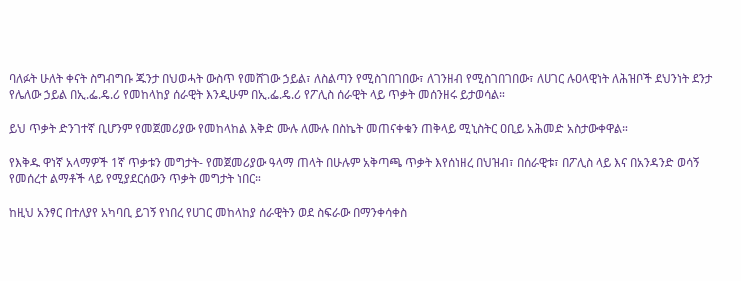ባለፉት ሁለት ቀናት ስግብግቡ ጁንታ በህወሓት ውስጥ የመሸገው ኃይል፣ ለስልጣን የሚስገበገበው፣ ለገንዘብ የሚስገበገበው፣ ለሀገር ሉዐላዊነት ለሕዝቦች ደህንነት ደንታ የሌለው ኃይል በኢ.ፌ.ዴ.ሪ የመከላከያ ሰራዊት እንዲሁም በኢ.ፌ.ዴ.ሪ የፖሊስ ሰራዊት ላይ ጥቃት መሰንዘሩ ይታወሳል።

ይህ ጥቃት ድንገተኛ ቢሆንም የመጀመሪያው የመከላከል እቅድ ሙሉ ለሙሉ በስኬት መጠናቀቁን ጠቅላይ ሚኒስትር ዐቢይ አሕመድ አስታውቀዋል።

የእቅዱ ዋነኛ አላማዎች 1ኛ ጥቃቱን መግታት- የመጀመሪያው ዓላማ ጠላት በሁሉም አቅጣጫ ጥቃት እየሰነዘረ በህዝብ፣ በሰራዊቱ፣ በፖሊስ ላይ እና በአንዳንድ ወሳኝ የመሰረተ ልማቶች ላይ የሚያደርሰውን ጥቃት መግታት ነበር።

ከዚህ አንፃር በተለያየ አካባቢ ይገኝ የነበረ የሀገር መከላከያ ሰራዊትን ወደ ስፍራው በማንቀሳቀስ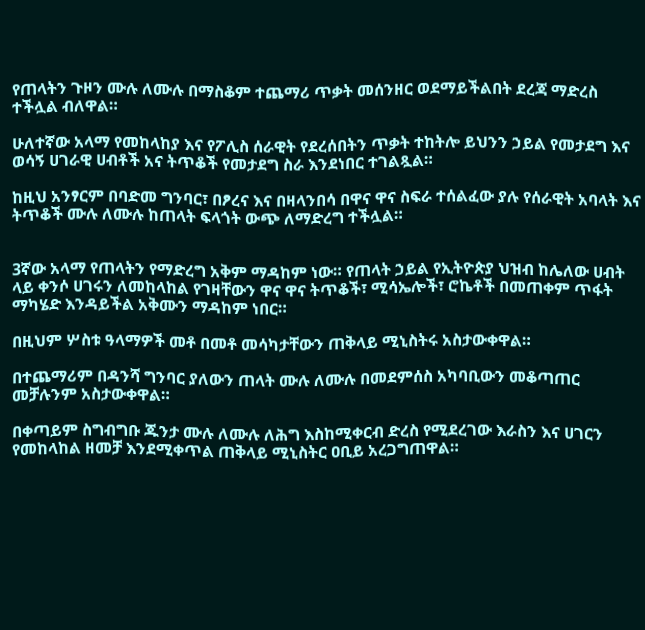የጠላትን ጉዞን ሙሉ ለሙሉ በማስቆም ተጨማሪ ጥቃት መሰንዘር ወደማይችልበት ደረጃ ማድረስ ተችሏል ብለዋል።

ሁለተኛው አላማ የመከላከያ እና የፖሊስ ሰራዊት የደረሰበትን ጥቃት ተከትሎ ይህንን ኃይል የመታደግ እና ወሳኝ ሀገራዊ ሀብቶች አና ትጥቆች የመታደግ ስራ እንደነበር ተገልጿል።

ከዚህ አንፃርም በባድመ ግንባር፣ በፆረና እና በዛላንበሳ በዋና ዋና ስፍራ ተሰልፈው ያሉ የሰራዊት አባላት እና ትጥቆች ሙሉ ለሙሉ ከጠላት ፍላጎት ውጭ ለማድረግ ተችሏል።


3ኛው አላማ የጠላትን የማድረግ አቅም ማዳከም ነው። የጠላት ኃይል የኢትዮጵያ ህዝብ ከሌለው ሀብት ላይ ቀንሶ ሀገሩን ለመከላከል የገዛቸውን ዋና ዋና ትጥቆች፣ ሚሳኤሎች፣ ሮኬቶች በመጠቀም ጥፋት ማካሄድ እንዳይችል አቅሙን ማዳከም ነበር።

በዚህም ሦስቱ ዓላማዎች መቶ በመቶ መሳካታቸውን ጠቅላይ ሚኒስትሩ አስታውቀዋል።

በተጨማሪም በዳንሻ ግንባር ያለውን ጠላት ሙሉ ለሙሉ በመደምሰስ አካባቢውን መቆጣጠር መቻሉንም አስታውቀዋል።

በቀጣይም ስግብግቡ ጁንታ ሙሉ ለሙሉ ለሕግ እስከሚቀርብ ድረስ የሚደረገው እራስን እና ሀገርን የመከላከል ዘመቻ እንደሚቀጥል ጠቅላይ ሚኒስትር ዐቢይ አረጋግጠዋል።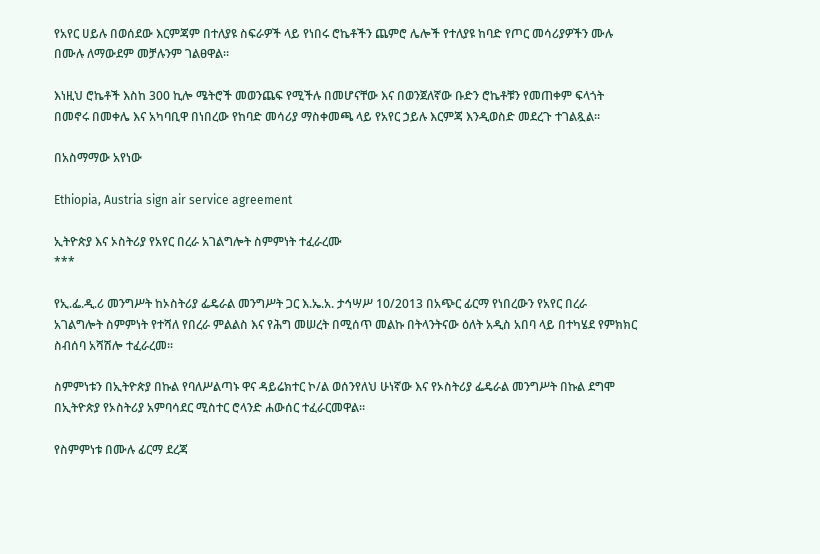የአየር ሀይሉ በወሰደው እርምጃም በተለያዩ ስፍራዎች ላይ የነበሩ ሮኬቶችን ጨምሮ ሌሎች የተለያዩ ከባድ የጦር መሳሪያዎችን ሙሉ በሙሉ ለማውደም መቻሉንም ገልፀዋል።

እነዚህ ሮኬቶች እስከ 300 ኪሎ ሜትሮች መወንጨፍ የሚችሉ በመሆናቸው እና በወንጀለኛው ቡድን ሮኬቶቹን የመጠቀም ፍላጎት በመኖሩ በመቀሌ እና አካባቢዋ በነበረው የከባድ መሳሪያ ማስቀመጫ ላይ የአየር ኃይሉ እርምጃ እንዲወስድ መደረጉ ተገልጿል።

በአስማማው አየነው

Ethiopia, Austria sign air service agreement

ኢትዮጵያ እና ኦስትሪያ የአየር በረራ አገልግሎት ስምምነት ተፈራረሙ
***

የኢ.ፌ.ዲ.ሪ መንግሥት ከኦስትሪያ ፌዴራል መንግሥት ጋር እ.ኤ.አ. ታኅሣሥ 10/2013 በአጭር ፊርማ የነበረውን የአየር በረራ አገልግሎት ስምምነት የተሻለ የበረራ ምልልስ እና የሕግ መሠረት በሚሰጥ መልኩ በትላንትናው ዕለት አዲስ አበባ ላይ በተካሄደ የምክክር ስብሰባ አሻሽሎ ተፈራረመ።

ስምምነቱን በኢትዮጵያ በኩል የባለሥልጣኑ ዋና ዳይሬክተር ኮ/ል ወሰንየለህ ሁነኛው እና የኦስትሪያ ፌዴራል መንግሥት በኩል ደግሞ በኢትዮጵያ የኦስትሪያ አምባሳደር ሚስተር ሮላንድ ሐውሰር ተፈራርመዋል።

የስምምነቱ በሙሉ ፊርማ ደረጃ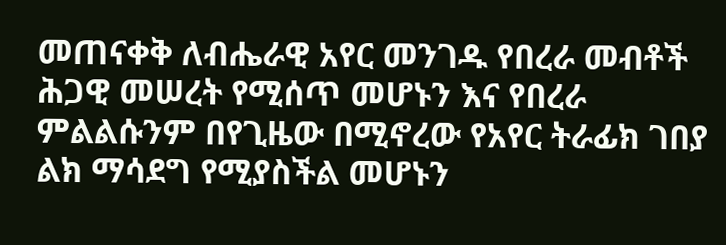መጠናቀቅ ለብሔራዊ አየር መንገዱ የበረራ መብቶች ሕጋዊ መሠረት የሚሰጥ መሆኑን እና የበረራ ምልልሱንም በየጊዜው በሚኖረው የአየር ትራፊክ ገበያ ልክ ማሳደግ የሚያስችል መሆኑን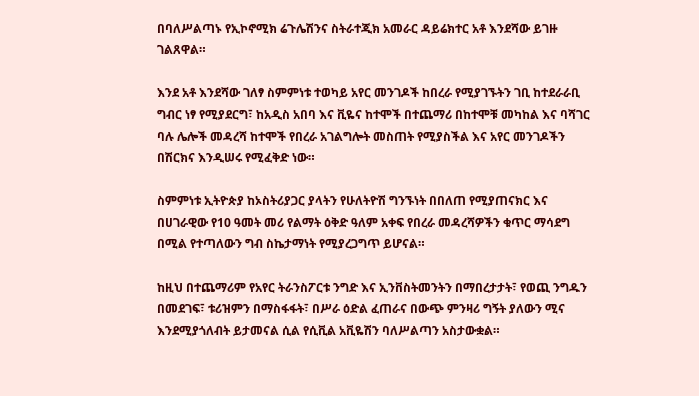በባለሥልጣኑ የኢኮኖሚክ ሬጉሌሽንና ስትራተጂክ አመራር ዳይሬክተር አቶ እንደሻው ይገዙ ገልጸዋል።

እንደ አቶ እንደሻው ገለፃ ስምምነቱ ተወካይ አየር መንገዶች ከበረራ የሚያገኙትን ገቢ ከተደራራቢ ግብር ነፃ የሚያደርግ፣ ከአዲስ አበባ እና ቪዬና ከተሞች በተጨማሪ በከተሞቹ መካከል እና ባሻገር ባሉ ሌሎች መዳረሻ ከተሞች የበረራ አገልግሎት መስጠት የሚያስችል እና አየር መንገዶችን በሽርክና እንዲሠሩ የሚፈቅድ ነው።

ስምምነቱ ኢትዮጵያ ከኦስትሪያጋር ያላትን የሁለትዮሽ ግንኙነት በበለጠ የሚያጠናክር እና በሀገራዊው የ10 ዓመት መሪ የልማት ዕቅድ ዓለም አቀፍ የበረራ መዳረሻዎችን ቁጥር ማሳደግ በሚል የተጣለውን ግብ ስኬታማነት የሚያረጋግጥ ይሆናል።

ከዚህ በተጨማሪም የአየር ትራንስፖርቱ ንግድ እና ኢንቨስትመንትን በማበረታታት፣ የወጪ ንግዱን በመደገፍ፣ ቱሪዝምን በማስፋፋት፣ በሥራ ዕድል ፈጠራና በውጭ ምንዛሪ ግኝት ያለውን ሚና እንደሚያጎለብት ይታመናል ሲል የሲቪል አቪዬሽን ባለሥልጣን አስታውቋል።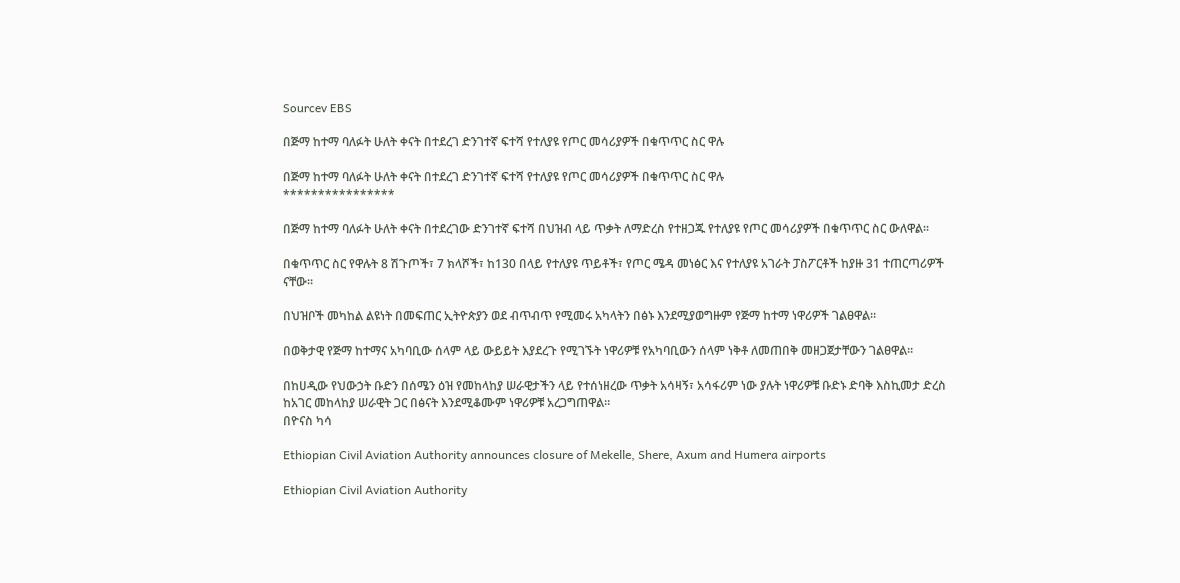Sourcev EBS

በጅማ ከተማ ባለፉት ሁለት ቀናት በተደረገ ድንገተኛ ፍተሻ የተለያዩ የጦር መሳሪያዎች በቁጥጥር ስር ዋሉ

በጅማ ከተማ ባለፉት ሁለት ቀናት በተደረገ ድንገተኛ ፍተሻ የተለያዩ የጦር መሳሪያዎች በቁጥጥር ስር ዋሉ
****************

በጅማ ከተማ ባለፉት ሁለት ቀናት በተደረገው ድንገተኛ ፍተሻ በህዝብ ላይ ጥቃት ለማድረስ የተዘጋጁ የተለያዩ የጦር መሳሪያዎች በቁጥጥር ስር ውለዋል።

በቁጥጥር ስር የዋሉት 8 ሽጉጦች፣ 7 ክላሾች፣ ከ130 በላይ የተለያዩ ጥይቶች፣ የጦር ሜዳ መነፅር እና የተለያዩ አገራት ፓስፖርቶች ከያዙ 31 ተጠርጣሪዎች ናቸው።

በህዝቦች መካከል ልዩነት በመፍጠር ኢትዮጵያን ወደ ብጥብጥ የሚመሩ አካላትን በፅኑ እንደሚያወግዙም የጅማ ከተማ ነዋሪዎች ገልፀዋል።

በወቅታዊ የጅማ ከተማና አካባቢው ሰላም ላይ ውይይት እያደረጉ የሚገኙት ነዋሪዎቹ የአካባቢውን ሰላም ነቅቶ ለመጠበቅ መዘጋጀታቸውን ገልፀዋል።

በከሀዲው የህውኃት ቡድን በሰሜን ዕዝ የመከላከያ ሠራዊታችን ላይ የተሰነዘረው ጥቃት አሳዛኝ፣ አሳፋሪም ነው ያሉት ነዋሪዎቹ ቡድኑ ድባቅ እስኪመታ ድረስ ከአገር መከላከያ ሠራዊት ጋር በፅናት እንደሚቆሙም ነዋሪዎቹ አረጋግጠዋል።
በዮናስ ካሳ

Ethiopian Civil Aviation Authority announces closure of Mekelle, Shere, Axum and Humera airports

Ethiopian Civil Aviation Authority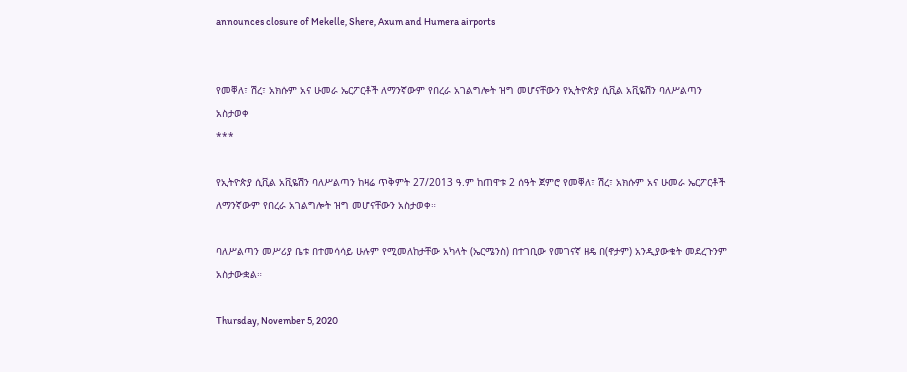announces closure of Mekelle, Shere, Axum and Humera airports


የመቐለ፣ ሽረ፣ አክሱም አና ሁመራ ኤርፖርቶች ለማንኛውም የበረራ አገልግሎት ዝግ መሆናቸውን የኢትዮጵያ ሲቪል አቪዬሽን ባለሥልጣን አስታወቀ
***

የኢትዮጵያ ሲቪል አቪዬሽን ባለሥልጣን ከዛሬ ጥቅምት 27/2013 ዓ.ም ከጠዋቱ 2 ሰዓት ጀምሮ የመቐለ፣ ሽረ፣ አክሱም አና ሁመራ ኤርፖርቶች ለማንኛውም የበረራ አገልግሎት ዝግ መሆናቸውን አስታወቀ።

ባለሥልጣን መሥሪያ ቤቱ በተመሳሳይ ሁሉም የሚመለከታቸው አካላት (ኤርሜንስ) በተገቢው የመገናኛ ዘዴ በ(ኖታም) አንዲያውቁት መደረጉንም አስታውቋል።

Thursday, November 5, 2020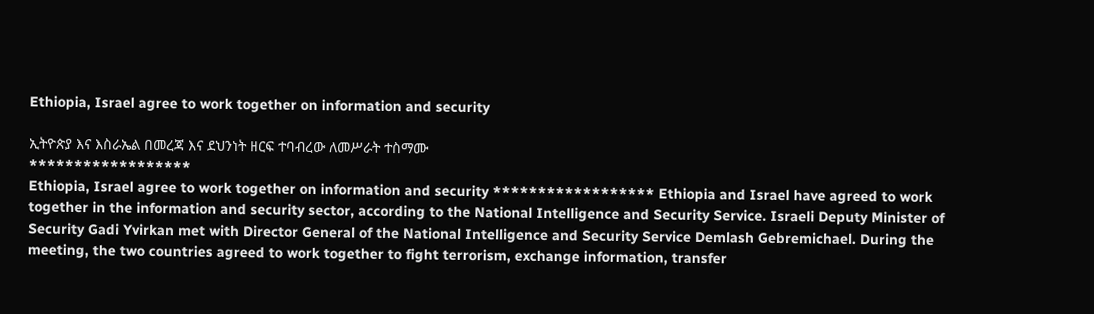Ethiopia, Israel agree to work together on information and security

ኢትዮጵያ እና እስራኤል በመረጃ እና ደህንነት ዘርፍ ተባብረው ለመሥራት ተስማሙ
******************
Ethiopia, Israel agree to work together on information and security ****************** Ethiopia and Israel have agreed to work together in the information and security sector, according to the National Intelligence and Security Service. Israeli Deputy Minister of Security Gadi Yvirkan met with Director General of the National Intelligence and Security Service Demlash Gebremichael. During the meeting, the two countries agreed to work together to fight terrorism, exchange information, transfer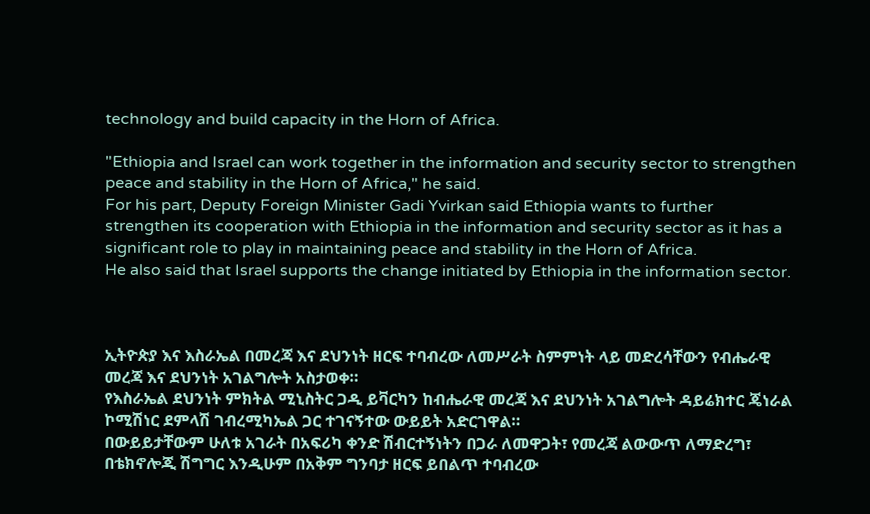technology and build capacity in the Horn of Africa.

"Ethiopia and Israel can work together in the information and security sector to strengthen peace and stability in the Horn of Africa," he said.
For his part, Deputy Foreign Minister Gadi Yvirkan said Ethiopia wants to further strengthen its cooperation with Ethiopia in the information and security sector as it has a significant role to play in maintaining peace and stability in the Horn of Africa.
He also said that Israel supports the change initiated by Ethiopia in the information sector.



ኢትዮጵያ እና እስራኤል በመረጃ እና ደህንነት ዘርፍ ተባብረው ለመሥራት ስምምነት ላይ መድረሳቸውን የብሔራዊ መረጃ እና ደህንነት አገልግሎት አስታወቀ።
የእስራኤል ደህንነት ምክትል ሚኒስትር ጋዲ ይቫርካን ከብሔራዊ መረጃ እና ደህንነት አገልግሎት ዳይሬክተር ጄነራል ኮሚሽነር ደምላሽ ገብረሚካኤል ጋር ተገናኝተው ውይይት አድርገዋል።
በውይይታቸውም ሁለቱ አገራት በአፍሪካ ቀንድ ሽብርተኝነትን በጋራ ለመዋጋት፣ የመረጃ ልውውጥ ለማድረግ፣ በቴክኖሎጂ ሽግግር እንዲሁም በአቅም ግንባታ ዘርፍ ይበልጥ ተባብረው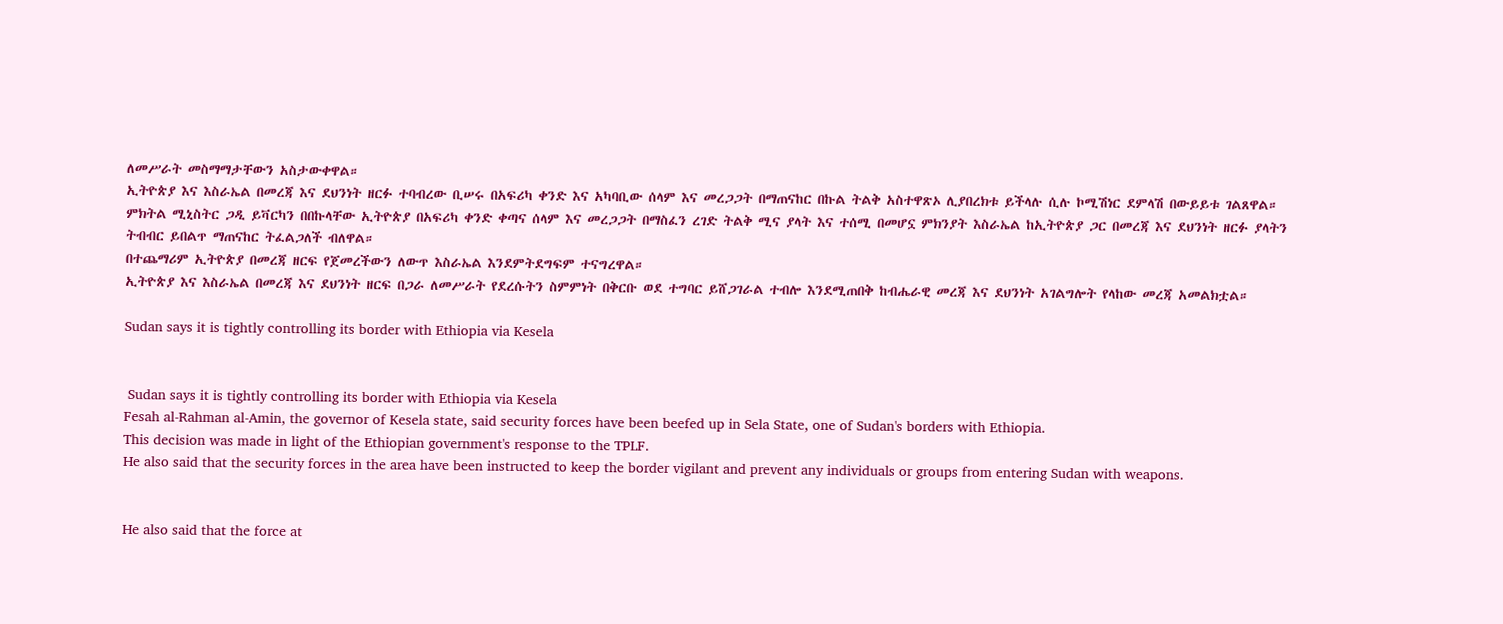ለመሥራት መስማማታቸውን አስታውቀዋል።
ኢትዮጵያ እና እስራኤል በመረጃ እና ደህንነት ዘርፉ ተባብረው ቢሠሩ በአፍሪካ ቀንድ እና አካባቢው ሰላም እና መረጋጋት በማጠናከር በኩል ትልቅ አስተዋጽኦ ሊያበረክቱ ይችላሉ ሲሉ ኮሚሽነር ደምላሽ በውይይቱ ገልጸዋል።
ምክትል ሚኒስትር ጋዲ ይቫርካን በበኩላቸው ኢትዮጵያ በአፍሪካ ቀንድ ቀጣና ሰላም እና መረጋጋት በማስፈን ረገድ ትልቅ ሚና ያላት እና ተሰሚ በመሆኗ ምክንያት እስራኤል ከኢትዮጵያ ጋር በመረጃ እና ደህንነት ዘርፉ ያላትን ትብብር ይበልጥ ማጠናከር ትፈልጋለች ብለዋል።
በተጨማሪም ኢትዮጵያ በመረጃ ዘርፍ የጀመረችውን ለውጥ እስራኤል እንደምትደግፍም ተናግረዋል።
ኢትዮጵያ እና እስራኤል በመረጃ እና ደህንነት ዘርፍ በጋራ ለመሥራት የደረሱትን ስምምነት በቅርቡ ወደ ተግባር ይሸጋገራል ተብሎ እንደሚጠበቅ ከብሔራዊ መረጃ እና ደህንነት አገልግሎት የላከው መረጃ አመልክቷል።

Sudan says it is tightly controlling its border with Ethiopia via Kesela


 Sudan says it is tightly controlling its border with Ethiopia via Kesela
Fesah al-Rahman al-Amin, the governor of Kesela state, said security forces have been beefed up in Sela State, one of Sudan's borders with Ethiopia.
This decision was made in light of the Ethiopian government's response to the TPLF.
He also said that the security forces in the area have been instructed to keep the border vigilant and prevent any individuals or groups from entering Sudan with weapons.


He also said that the force at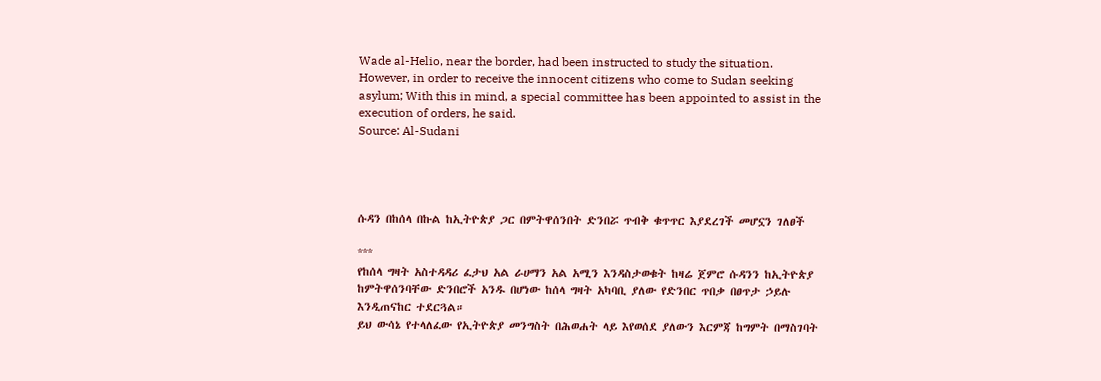Wade al-Helio, near the border, had been instructed to study the situation.
However, in order to receive the innocent citizens who come to Sudan seeking asylum; With this in mind, a special committee has been appointed to assist in the execution of orders, he said.
Source: Al-Sudani




ሱዳን በከሰላ በኩል ከኢትዮጵያ ጋር በምትዋሰንበት ድንበሯ ጥብቅ ቁጥጥር እያደረገች መሆኗን ገለፀች

***
የከሰላ ግዛት አስተዳዳሪ ፈታህ አል ራሀማን አል አሚን እንዳስታወቁት ከዛሬ ጀምሮ ሱዳንን ከኢትዮጵያ ከምትዋሰንባቸው ድንበሮች አንዱ በሆነው ከሰላ ግዛት አካባቢ ያለው የድንበር ጥበቃ በፀጥታ ኃይሉ እንዲጠናከር ተደርጓል።
ይህ ውሳኔ የተላለፈው የኢትዮጵያ መንግስት በሕወሐት ላይ እየወሰደ ያለውን እርምጃ ከግምት በማስገባት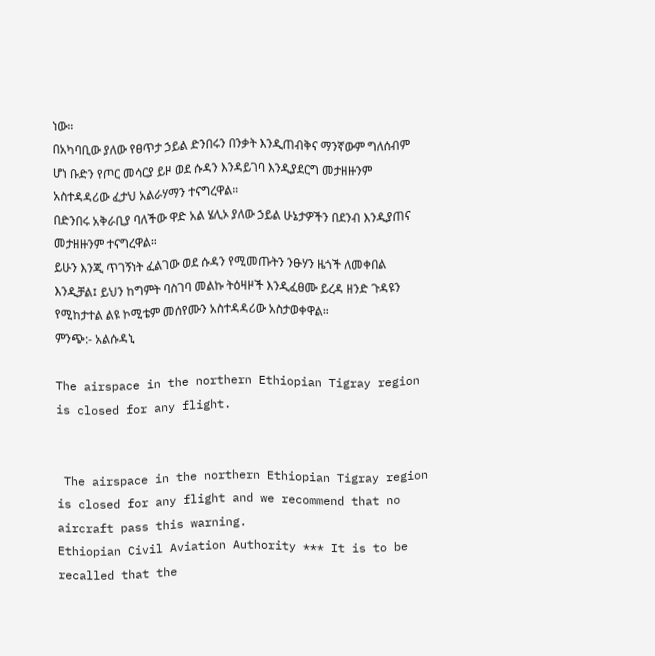ነው።
በአካባቢው ያለው የፀጥታ ኃይል ድንበሩን በንቃት እንዲጠብቅና ማንኛውም ግለሰብም ሆነ ቡድን የጦር መሳርያ ይዞ ወደ ሱዳን እንዳይገባ እንዲያደርግ መታዘዙንም አስተዳዳሪው ፈታህ አልራሃማን ተናግረዋል።
በድንበሩ አቅራቢያ ባለችው ዋድ አል ሄሊኦ ያለው ኃይል ሁኔታዎችን በደንብ እንዲያጠና መታዘዙንም ተናግረዋል።
ይሁን እንጂ ጥገኝነት ፈልገው ወደ ሱዳን የሚመጡትን ንፁሃን ዜጎች ለመቀበል እንዲቻል፤ ይህን ከግምት ባስገባ መልኩ ትዕዛዞች እንዲፈፀሙ ይረዳ ዘንድ ጉዳዩን የሚከታተል ልዩ ኮሚቴም መሰየሙን አስተዳዳሪው አስታወቀዋል።
ምንጭ:- አልሱዳኒ

The airspace in the northern Ethiopian Tigray region is closed for any flight.


 The airspace in the northern Ethiopian Tigray region is closed for any flight and we recommend that no aircraft pass this warning.
Ethiopian Civil Aviation Authority *** It is to be recalled that the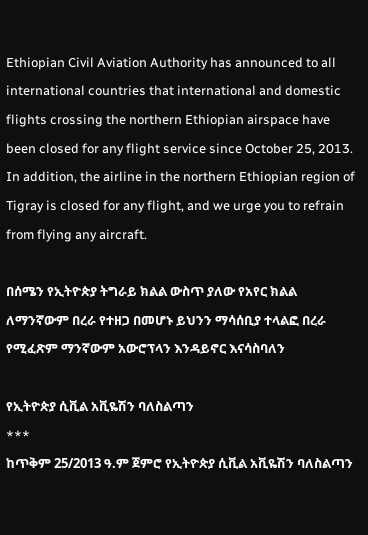Ethiopian Civil Aviation Authority has announced to all international countries that international and domestic flights crossing the northern Ethiopian airspace have been closed for any flight service since October 25, 2013. In addition, the airline in the northern Ethiopian region of Tigray is closed for any flight, and we urge you to refrain from flying any aircraft.

በሰሜን የኢትዮጵያ ትግራይ ክልል ውስጥ ያለው የአየር ክልል ለማንኛውም በረራ የተዘጋ በመሆኑ ይህንን ማሳሰቢያ ተላልፎ በረራ የሚፈጽም ማንኛውም አውሮፕላን እንዳይኖር እናሳስባለን

የኢትዮጵያ ሲቪል አቪዬሽን ባለስልጣን
***
ከጥቅም 25/2013 ዓ.ም ጀምሮ የኢትዮጵያ ሲቪል አቪዬሽን ባለስልጣን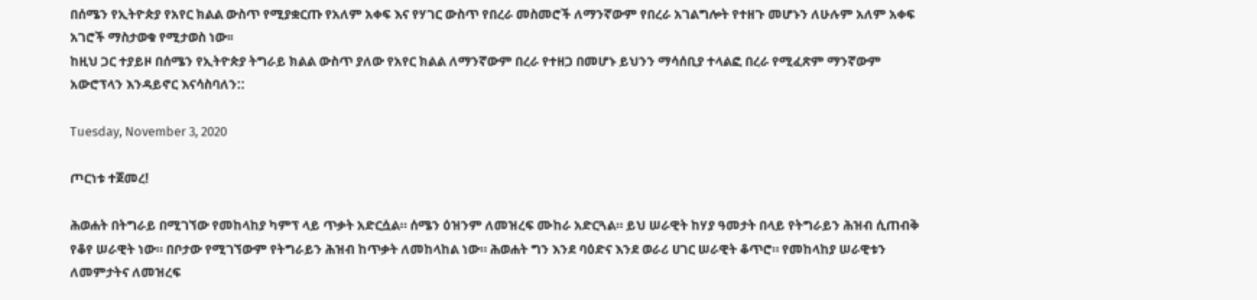በሰሜን የኢትዮጵያ የአየር ክልል ውስጥ የሚያቋርጡ የአለም አቀፍ እና የሃገር ውስጥ የበረራ መስመሮች ለማንኛውም የበረራ አገልግሎት የተዘጉ መሆኑን ለሁሉም አለም አቀፍ አገሮች ማስታወቁ የሚታወስ ነው፡፡
ከዚህ ጋር ተያይዞ በሰሜን የኢትዮጵያ ትግራይ ክልል ውስጥ ያለው የአየር ክልል ለማንኛውም በረራ የተዘጋ በመሆኑ ይህንን ማሳሰቢያ ተላልፎ በረራ የሚፈጽም ማንኛውም አውሮፕላን እንዳይኖር እናሳስባለን::

Tuesday, November 3, 2020

ጦርነቱ ተጀመረ!

ሕወሐት በትግራይ በሚገኘው የመከላከያ ካምፕ ላይ ጥቃት አድርሷል። ሰሜን ዕዝንም ለመዝረፍ ሙከራ አድርጓል። ይህ ሠራዊት ከሃያ ዓመታት በላይ የትግራይን ሕዝብ ሲጠብቅ የቆየ ሠራዊት ነው። በቦታው የሚገኘውም የትግራይን ሕዝብ ከጥቃት ለመከላከል ነው። ሕወሐት ግን እንደ ባዕድና እንደ ወራሪ ሀገር ሠራዊት ቆጥሮ። የመከላከያ ሠራዊቱን ለመምታትና ለመዝረፍ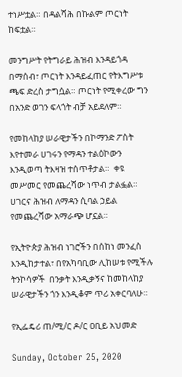ተነሥቷል። በዳልሻሕ በኩልም ጦርነት ከፍቷል።

መንግሥት የትግራይ ሕዝብ እንዳይጎዳ በማሰብ፣ ጦርነት እንዳይፈጠር የትእግሥቱ ጫፍ ድረስ ታግሷል። ጦርነት የሚቀረው ግን በአንድ ወገን ፍላጎት ብቻ አይደለም።

የመከላከያ ሠራዊታችን በኮማንድ ፖስት እየተመራ ሀገሩን የማዳን ተልዕኮውን እንዲወጣ ትእዛዝ ተሰጥቶታል።  ቀዩ መሥመር የመጨረሻው ነጥብ ታልፏል። ሀገርና ሕዝብ ለማዳን ሲባል ኃይል የመጨረሻው አማራጭ ሆኗል።

የኢትዮጵያ ሕዝብ ነገሮችን በሰከነ መንፈስ እንዲከታተል፣ በየአካባቢው ሊከሠቱ የሚችሉ ትንኮሳዎች  በንቃት እንዲቃኝና ከመከላከያ ሠራዊታችን ጎን እንዲቆም ጥሪ አቀርባለሁ።

የኢፌዴሪ ጠ/ሚ/ር ዶ/ር ዐቢይ አህመድ

Sunday, October 25, 2020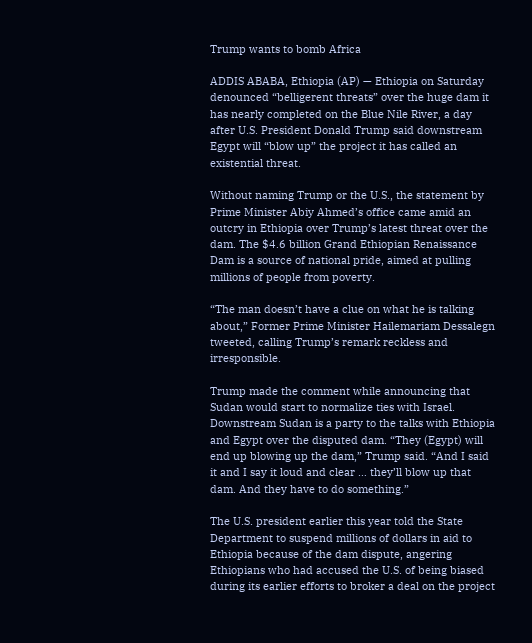Trump wants to bomb Africa

ADDIS ABABA, Ethiopia (AP) — Ethiopia on Saturday denounced “belligerent threats” over the huge dam it has nearly completed on the Blue Nile River, a day after U.S. President Donald Trump said downstream Egypt will “blow up” the project it has called an existential threat.

Without naming Trump or the U.S., the statement by Prime Minister Abiy Ahmed’s office came amid an outcry in Ethiopia over Trump’s latest threat over the dam. The $4.6 billion Grand Ethiopian Renaissance Dam is a source of national pride, aimed at pulling millions of people from poverty.

“The man doesn’t have a clue on what he is talking about,” Former Prime Minister Hailemariam Dessalegn tweeted, calling Trump’s remark reckless and irresponsible.

Trump made the comment while announcing that Sudan would start to normalize ties with Israel. Downstream Sudan is a party to the talks with Ethiopia and Egypt over the disputed dam. “They (Egypt) will end up blowing up the dam,” Trump said. “And I said it and I say it loud and clear … they’ll blow up that dam. And they have to do something.”

The U.S. president earlier this year told the State Department to suspend millions of dollars in aid to Ethiopia because of the dam dispute, angering Ethiopians who had accused the U.S. of being biased during its earlier efforts to broker a deal on the project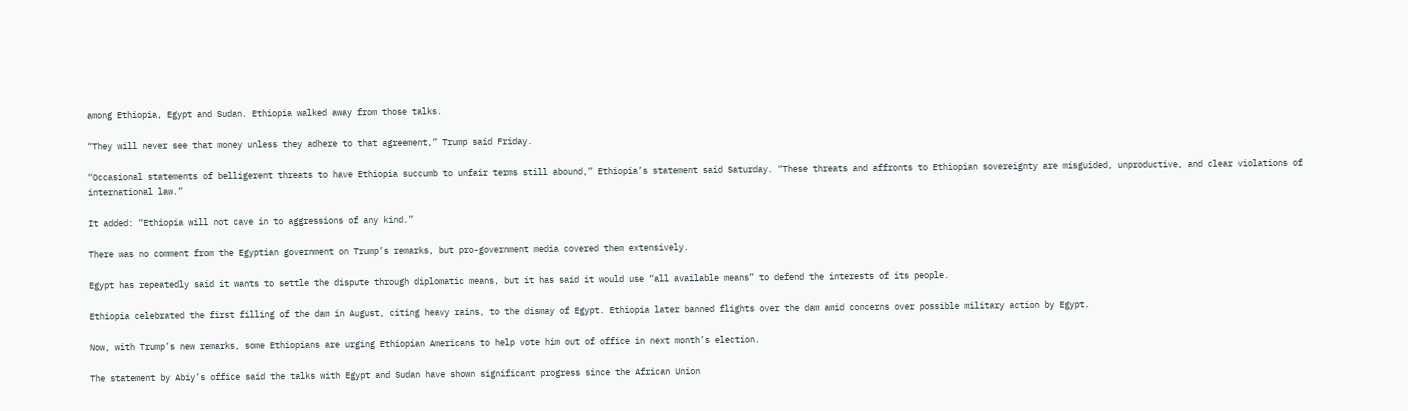among Ethiopia, Egypt and Sudan. Ethiopia walked away from those talks.

“They will never see that money unless they adhere to that agreement,” Trump said Friday.

“Occasional statements of belligerent threats to have Ethiopia succumb to unfair terms still abound,” Ethiopia’s statement said Saturday. “These threats and affronts to Ethiopian sovereignty are misguided, unproductive, and clear violations of international law.”

It added: “Ethiopia will not cave in to aggressions of any kind.”

There was no comment from the Egyptian government on Trump’s remarks, but pro-government media covered them extensively.

Egypt has repeatedly said it wants to settle the dispute through diplomatic means, but it has said it would use “all available means” to defend the interests of its people.

Ethiopia celebrated the first filling of the dam in August, citing heavy rains, to the dismay of Egypt. Ethiopia later banned flights over the dam amid concerns over possible military action by Egypt.

Now, with Trump’s new remarks, some Ethiopians are urging Ethiopian Americans to help vote him out of office in next month’s election.

The statement by Abiy’s office said the talks with Egypt and Sudan have shown significant progress since the African Union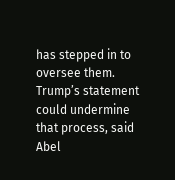has stepped in to oversee them. Trump’s statement could undermine that process, said Abel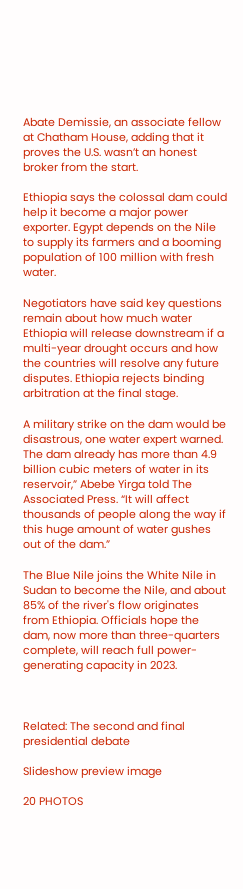Abate Demissie, an associate fellow at Chatham House, adding that it proves the U.S. wasn’t an honest broker from the start.

Ethiopia says the colossal dam could help it become a major power exporter. Egypt depends on the Nile to supply its farmers and a booming population of 100 million with fresh water.

Negotiators have said key questions remain about how much water Ethiopia will release downstream if a multi-year drought occurs and how the countries will resolve any future disputes. Ethiopia rejects binding arbitration at the final stage.

A military strike on the dam would be disastrous, one water expert warned. The dam already has more than 4.9 billion cubic meters of water in its reservoir,” Abebe Yirga told The Associated Press. “It will affect thousands of people along the way if this huge amount of water gushes out of the dam.”

The Blue Nile joins the White Nile in Sudan to become the Nile, and about 85% of the river's flow originates from Ethiopia. Officials hope the dam, now more than three-quarters complete, will reach full power-generating capacity in 2023.



Related: The second and final presidential debate

Slideshow preview image

20 PHOTOS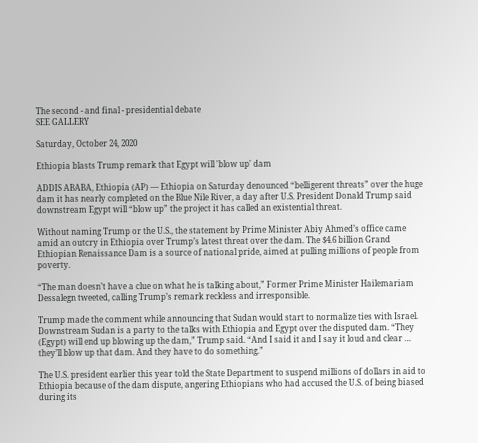The second - and final - presidential debate
SEE GALLERY

Saturday, October 24, 2020

Ethiopia blasts Trump remark that Egypt will 'blow up' dam

ADDIS ABABA, Ethiopia (AP) — Ethiopia on Saturday denounced “belligerent threats” over the huge dam it has nearly completed on the Blue Nile River, a day after U.S. President Donald Trump said downstream Egypt will “blow up” the project it has called an existential threat.

Without naming Trump or the U.S., the statement by Prime Minister Abiy Ahmed’s office came amid an outcry in Ethiopia over Trump’s latest threat over the dam. The $4.6 billion Grand Ethiopian Renaissance Dam is a source of national pride, aimed at pulling millions of people from poverty.

“The man doesn’t have a clue on what he is talking about,” Former Prime Minister Hailemariam Dessalegn tweeted, calling Trump’s remark reckless and irresponsible.

Trump made the comment while announcing that Sudan would start to normalize ties with Israel. Downstream Sudan is a party to the talks with Ethiopia and Egypt over the disputed dam. “They (Egypt) will end up blowing up the dam,” Trump said. “And I said it and I say it loud and clear … they’ll blow up that dam. And they have to do something.”

The U.S. president earlier this year told the State Department to suspend millions of dollars in aid to Ethiopia because of the dam dispute, angering Ethiopians who had accused the U.S. of being biased during its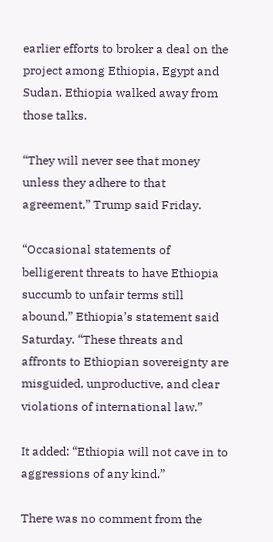earlier efforts to broker a deal on the project among Ethiopia, Egypt and Sudan. Ethiopia walked away from those talks.

“They will never see that money unless they adhere to that agreement,” Trump said Friday.

“Occasional statements of belligerent threats to have Ethiopia succumb to unfair terms still abound,” Ethiopia’s statement said Saturday. “These threats and affronts to Ethiopian sovereignty are misguided, unproductive, and clear violations of international law.”

It added: “Ethiopia will not cave in to aggressions of any kind.”

There was no comment from the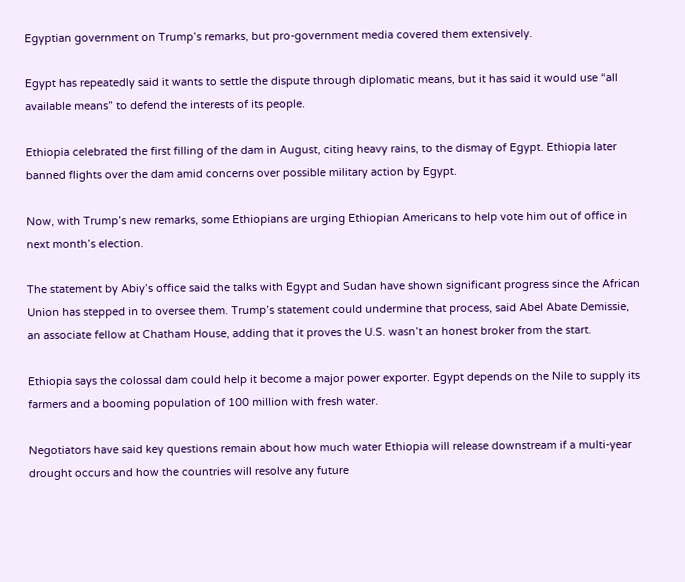Egyptian government on Trump’s remarks, but pro-government media covered them extensively.

Egypt has repeatedly said it wants to settle the dispute through diplomatic means, but it has said it would use “all available means” to defend the interests of its people.

Ethiopia celebrated the first filling of the dam in August, citing heavy rains, to the dismay of Egypt. Ethiopia later banned flights over the dam amid concerns over possible military action by Egypt.

Now, with Trump’s new remarks, some Ethiopians are urging Ethiopian Americans to help vote him out of office in next month’s election.

The statement by Abiy’s office said the talks with Egypt and Sudan have shown significant progress since the African Union has stepped in to oversee them. Trump’s statement could undermine that process, said Abel Abate Demissie, an associate fellow at Chatham House, adding that it proves the U.S. wasn’t an honest broker from the start.

Ethiopia says the colossal dam could help it become a major power exporter. Egypt depends on the Nile to supply its farmers and a booming population of 100 million with fresh water.

Negotiators have said key questions remain about how much water Ethiopia will release downstream if a multi-year drought occurs and how the countries will resolve any future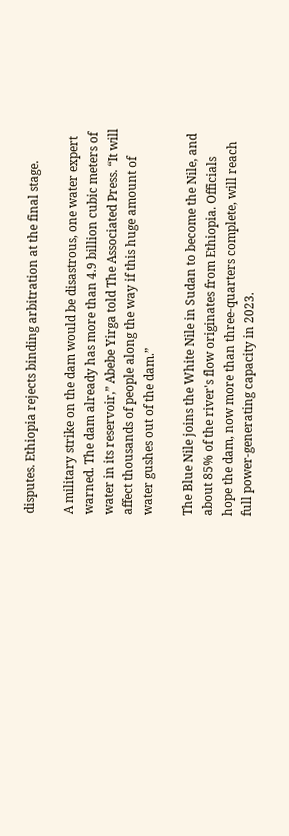disputes. Ethiopia rejects binding arbitration at the final stage.

A military strike on the dam would be disastrous, one water expert warned. The dam already has more than 4.9 billion cubic meters of water in its reservoir,” Abebe Yirga told The Associated Press. “It will affect thousands of people along the way if this huge amount of water gushes out of the dam.”

The Blue Nile joins the White Nile in Sudan to become the Nile, and about 85% of the river's flow originates from Ethiopia. Officials hope the dam, now more than three-quarters complete, will reach full power-generating capacity in 2023.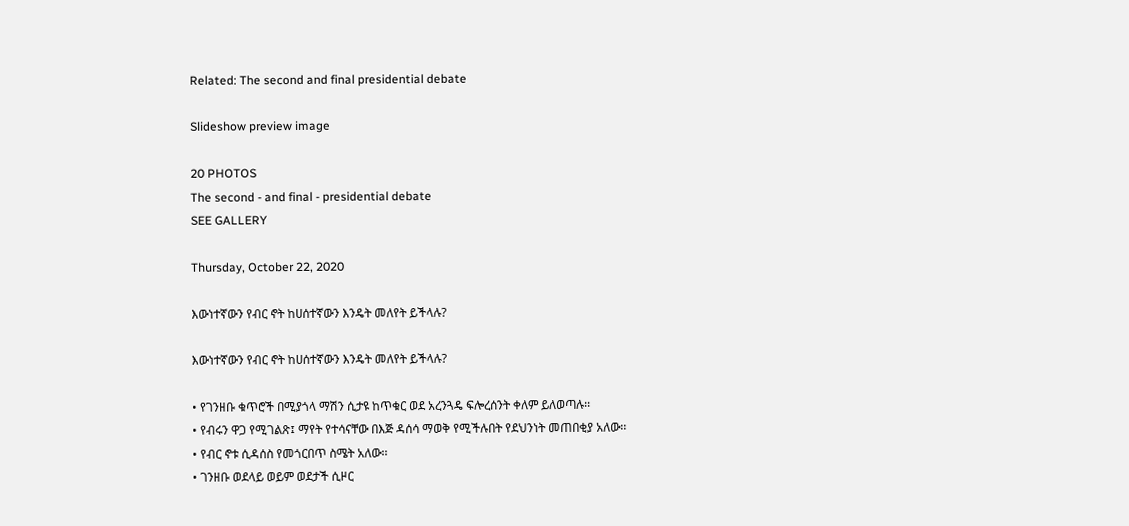Related: The second and final presidential debate

Slideshow preview image

20 PHOTOS
The second - and final - presidential debate
SEE GALLERY

Thursday, October 22, 2020

እውነተኛውን የብር ኖት ከሀሰተኛውን እንዴት መለየት ይችላሉ?

እውነተኛውን የብር ኖት ከሀሰተኛውን እንዴት መለየት ይችላሉ?

• የገንዘቡ ቁጥሮች በሚያጎላ ማሽን ሲታዩ ከጥቁር ወደ አረንጓዴ ፍሎረሰንት ቀለም ይለወጣሉ፡፡
• የብሩን ዋጋ የሚገልጽ፤ ማየት የተሳናቸው በእጅ ዳሰሳ ማወቅ የሚችሉበት የደህንነት መጠበቂያ አለው፡፡
• የብር ኖቱ ሲዳሰስ የመጎርበጥ ስሜት አለው፡፡
• ገንዘቡ ወደላይ ወይም ወደታች ሲዞር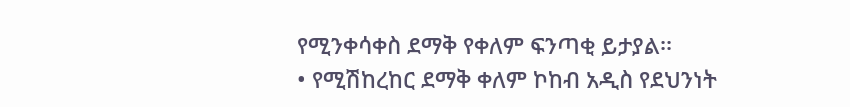የሚንቀሳቀስ ደማቅ የቀለም ፍንጣቂ ይታያል፡፡
• የሚሽከረከር ደማቅ ቀለም ኮከብ አዲስ የደህንነት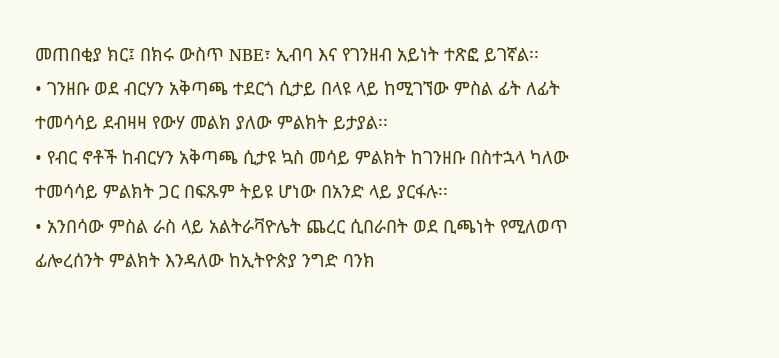መጠበቂያ ክር፤ በክሩ ውስጥ NBE፣ ኢብባ እና የገንዘብ አይነት ተጽፎ ይገኛል፡፡
• ገንዘቡ ወደ ብርሃን አቅጣጫ ተደርጎ ሲታይ በላዩ ላይ ከሚገኘው ምስል ፊት ለፊት ተመሳሳይ ደብዛዛ የውሃ መልክ ያለው ምልክት ይታያል፡፡
• የብር ኖቶች ከብርሃን አቅጣጫ ሲታዩ ኳስ መሳይ ምልክት ከገንዘቡ በስተኋላ ካለው ተመሳሳይ ምልክት ጋር በፍጹም ትይዩ ሆነው በአንድ ላይ ያርፋሉ፡፡
• አንበሳው ምስል ራስ ላይ አልትራቫዮሌት ጨረር ሲበራበት ወደ ቢጫነት የሚለወጥ ፊሎረሰንት ምልክት እንዳለው ከኢትዮጵያ ንግድ ባንክ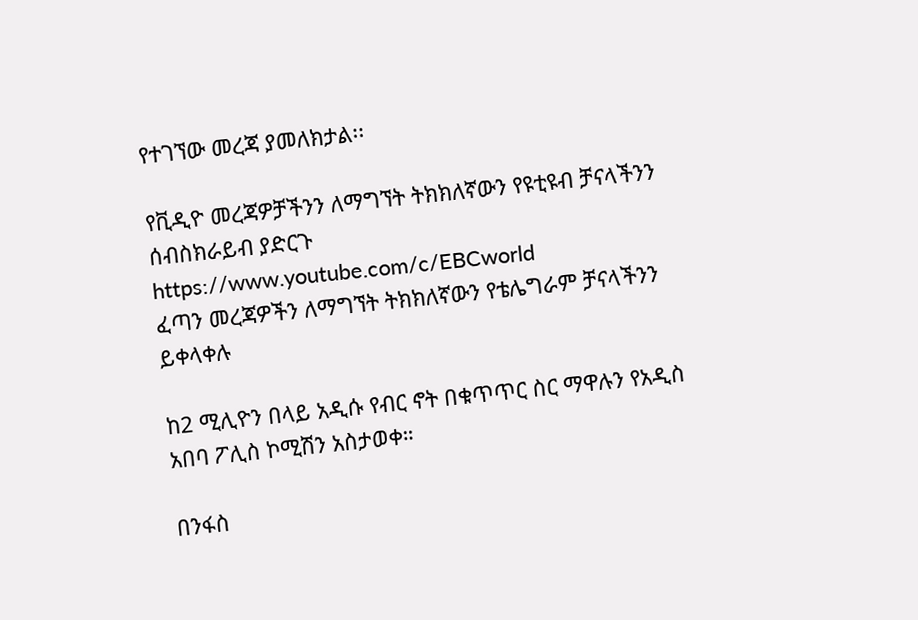የተገኘው መረጃ ያመለክታል፡፡

የቪዲዮ መረጃዎቻችንን ለማግኘት ትክክለኛውን የዩቲዩብ ቻናላችንን ሰብስክራይብ ያድርጉ
https://www.youtube.com/c/EBCworld
ፈጣን መረጃዎችን ለማግኘት ትክክለኛውን የቴሌግራም ቻናላችንን ይቀላቀሉ

ከ2 ሚሊዮን በላይ አዲሱ የብር ኖት በቁጥጥር ስር ማዋሉን የአዲስ አበባ ፖሊስ ኮሚሽን አስታወቀ።

በንፋስ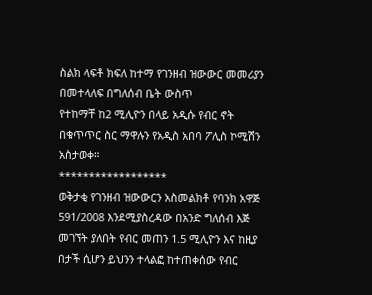ስልክ ላፍቶ ክፍለ ከተማ የገንዘብ ዝውውር መመሪያን በመተላለፍ በግለሰብ ቤት ውስጥ
የተከማቸ ከ2 ሚሊዮን በላይ አዲሱ የብር ኖት በቁጥጥር ስር ማዋሉን የአዲስ አበባ ፖሊስ ኮሚሽን አስታወቀ።
******************
ወቅታቂ የገንዘብ ዝውውርን አስመልክቶ የባንክ አዋጅ 591/2008 እንደሚያስረዳው በአንድ ግለሰብ እጅ መገኘት ያለበት የብር መጠን 1.5 ሚሊዮን እና ከዚያ በታች ሲሆን ይህንን ተላልፎ ከተጠቀሰው የብር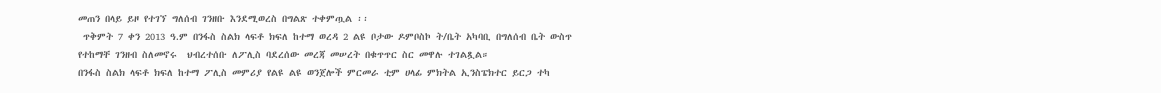መጠን በላይ ይዞ የተገኘ ግለሰብ ገንዘቡ እንደሚወረስ በግልጽ ተቀምጧል ፡፡
 ጥቅምት 7 ቀን 2013 ዓ.ም በንፋስ ስልክ ላፍቶ ክፍለ ከተማ ወረዳ 2 ልዩ ቦታው ዶምቦስኮ ት/ቤት አካባቢ በግለሰብ ቤት ውስጥ የተከማቸ ገንዘብ ስለመኖሩ  ህብረተሰቡ ለፖሊስ ባደረሰው መረጃ መሠረት በቁጥጥር ስር መዋሉ ተገልጿል።
በንፋስ ስልክ ላፍቶ ክፍለ ከተማ ፖሊስ መምሪያ የልዩ ልዩ ወንጀሎች ምርመራ ቲም ሀላፊ ምክትል ኢንስፔክተር ይርጋ ተካ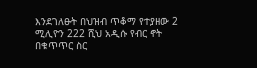እንደገለፁት በህዝብ ጥቆማ የተያዘው 2 ሚሊዮን 222 ሺህ አዲሱ የብር ኖት በቁጥጥር ስር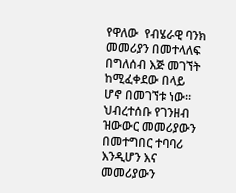የዋለው  የብሄራዊ ባንክ መመሪያን በመተላለፍ በግለሰብ እጅ መገኘት ከሚፈቀደው በላይ ሆኖ በመገኘቱ ነው።
ህብረተሰቡ የገንዘብ ዝውውር መመሪያውን በመተግበር ተባባሪ እንዲሆን እና መመሪያውን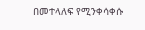በመተላለፍ የሚንቀሳቀሱ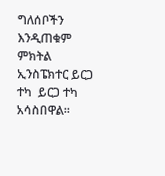ግለሰቦችን እንዲጠቁም ምክትል ኢንስፔክተር ይርጋ ተካ  ይርጋ ተካ አሳስበዋል።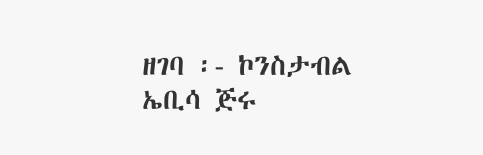ዘገባ ፡- ኮንስታብል ኤቢሳ ጅሩ